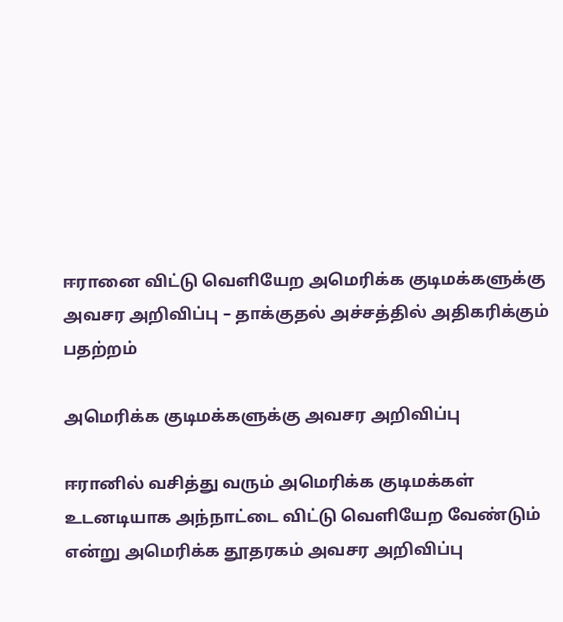ஈரானை விட்டு வெளியேற அமெரிக்க குடிமக்களுக்கு அவசர அறிவிப்பு – தாக்குதல் அச்சத்தில் அதிகரிக்கும் பதற்றம்

அமெரிக்க குடிமக்களுக்கு அவசர அறிவிப்பு

ஈரானில் வசித்து வரும் அமெரிக்க குடிமக்கள் உடனடியாக அந்நாட்டை விட்டு வெளியேற வேண்டும் என்று அமெரிக்க தூதரகம் அவசர அறிவிப்பு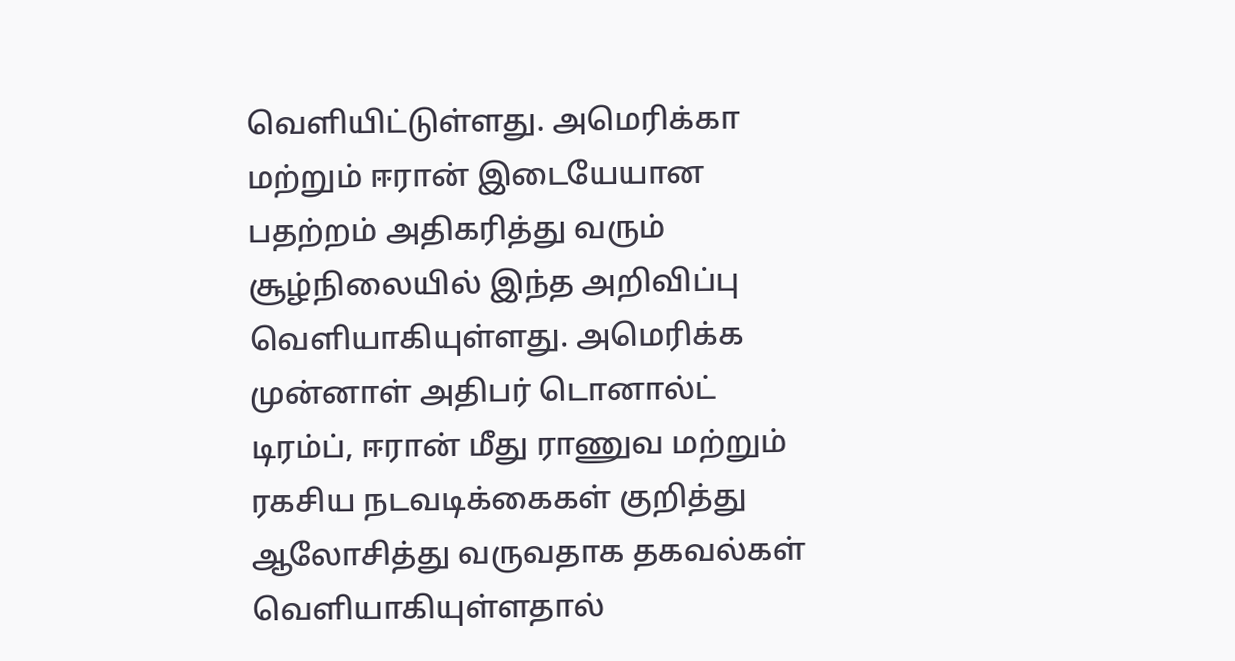வெளியிட்டுள்ளது. அமெரிக்கா மற்றும் ஈரான் இடையேயான பதற்றம் அதிகரித்து வரும் சூழ்நிலையில் இந்த அறிவிப்பு வெளியாகியுள்ளது. அமெரிக்க முன்னாள் அதிபர் டொனால்ட் டிரம்ப், ஈரான் மீது ராணுவ மற்றும் ரகசிய நடவடிக்கைகள் குறித்து ஆலோசித்து வருவதாக தகவல்கள் வெளியாகியுள்ளதால்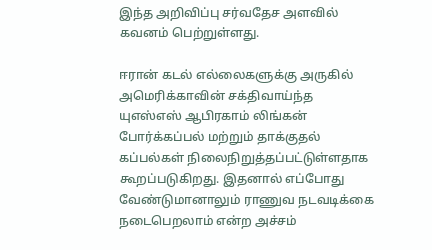இந்த அறிவிப்பு சர்வதேச அளவில் கவனம் பெற்றுள்ளது.

ஈரான் கடல் எல்லைகளுக்கு அருகில் அமெரிக்காவின் சக்திவாய்ந்த யுஎஸ்எஸ் ஆபிரகாம் லிங்கன் போர்க்கப்பல் மற்றும் தாக்குதல் கப்பல்கள் நிலைநிறுத்தப்பட்டுள்ளதாக கூறப்படுகிறது. இதனால் எப்போது வேண்டுமானாலும் ராணுவ நடவடிக்கை நடைபெறலாம் என்ற அச்சம்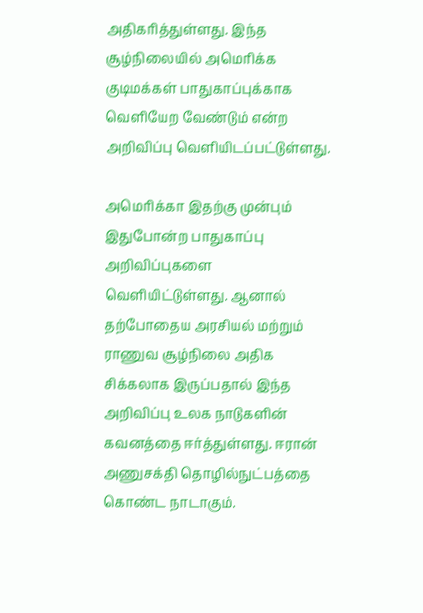அதிகரித்துள்ளது. இந்த சூழ்நிலையில் அமெரிக்க குடிமக்கள் பாதுகாப்புக்காக வெளியேற வேண்டும் என்ற அறிவிப்பு வெளியிடப்பட்டுள்ளது.

அமெரிக்கா இதற்கு முன்பும் இதுபோன்ற பாதுகாப்பு அறிவிப்புகளை வெளியிட்டுள்ளது. ஆனால் தற்போதைய அரசியல் மற்றும் ராணுவ சூழ்நிலை அதிக சிக்கலாக இருப்பதால் இந்த அறிவிப்பு உலக நாடுகளின் கவனத்தை ஈர்த்துள்ளது. ஈரான் அணுசக்தி தொழில்நுட்பத்தை கொண்ட நாடாகும்.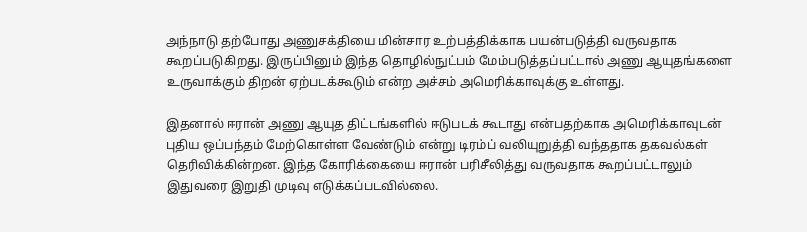அந்நாடு தற்போது அணுசக்தியை மின்சார உற்பத்திக்காக பயன்படுத்தி வருவதாக கூறப்படுகிறது. இருப்பினும் இந்த தொழில்நுட்பம் மேம்படுத்தப்பட்டால் அணு ஆயுதங்களை உருவாக்கும் திறன் ஏற்படக்கூடும் என்ற அச்சம் அமெரிக்காவுக்கு உள்ளது.

இதனால் ஈரான் அணு ஆயுத திட்டங்களில் ஈடுபடக் கூடாது என்பதற்காக அமெரிக்காவுடன் புதிய ஒப்பந்தம் மேற்கொள்ள வேண்டும் என்று டிரம்ப் வலியுறுத்தி வந்ததாக தகவல்கள் தெரிவிக்கின்றன. இந்த கோரிக்கையை ஈரான் பரிசீலித்து வருவதாக கூறப்பட்டாலும் இதுவரை இறுதி முடிவு எடுக்கப்படவில்லை.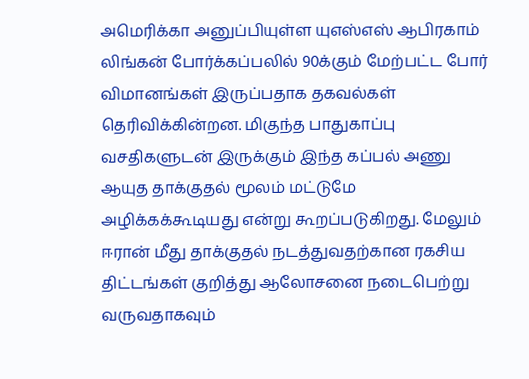அமெரிக்கா அனுப்பியுள்ள யுஎஸ்எஸ் ஆபிரகாம் லிங்கன் போர்க்கப்பலில் 90க்கும் மேற்பட்ட போர் விமானங்கள் இருப்பதாக தகவல்கள் தெரிவிக்கின்றன. மிகுந்த பாதுகாப்பு வசதிகளுடன் இருக்கும் இந்த கப்பல் அணு ஆயுத தாக்குதல் மூலம் மட்டுமே அழிக்கக்கூடியது என்று கூறப்படுகிறது. மேலும் ஈரான் மீது தாக்குதல் நடத்துவதற்கான ரகசிய திட்டங்கள் குறித்து ஆலோசனை நடைபெற்று வருவதாகவும்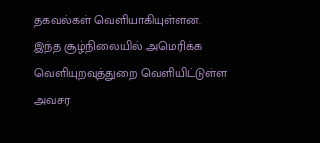தகவல்கள் வெளியாகியுள்ளன. இந்த சூழ்நிலையில் அமெரிக்க வெளியுறவுத்துறை வெளியிட்டுள்ள அவசர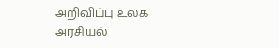அறிவிப்பு உலக அரசியல்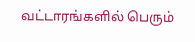வட்டாரங்களில் பெரும்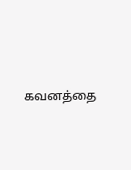கவனத்தை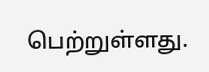பெற்றுள்ளது.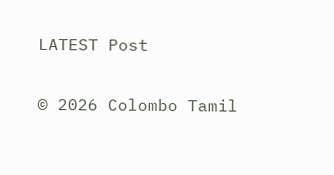LATEST Post

© 2026 Colombo Tamil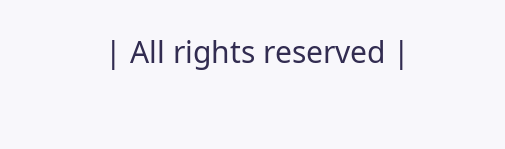| All rights reserved |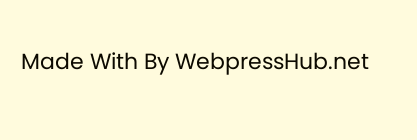Made With By WebpressHub.net